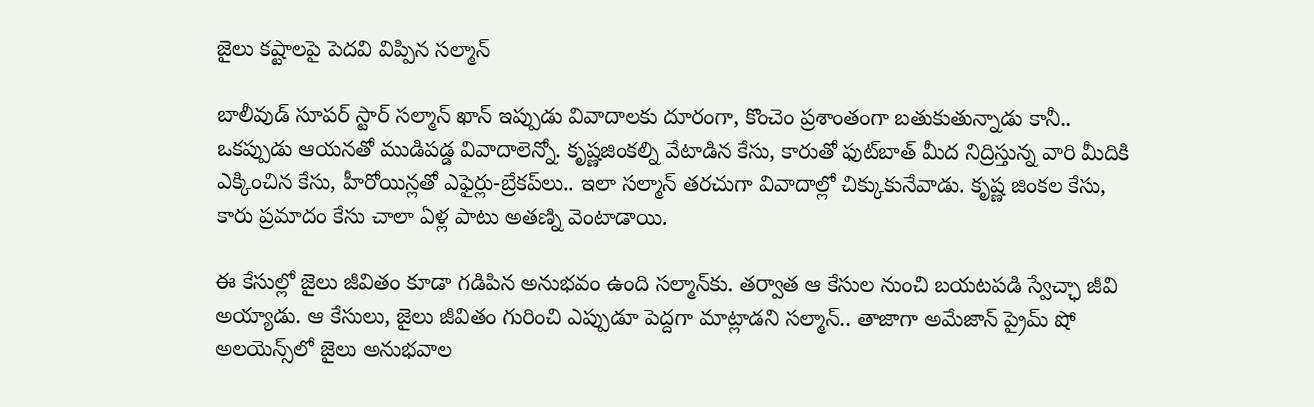జైలు క‌ష్టాలపై పెద‌వి విప్పిన స‌ల్మాన్

బాలీవుడ్ సూప‌ర్ స్టార్ స‌ల్మాన్ ఖాన్ ఇప్పుడు వివాదాల‌కు దూరంగా, కొంచెం ప్ర‌శాంతంగా బ‌తుకుతున్నాడు కానీ.. ఒక‌ప్పుడు ఆయ‌న‌తో ముడిప‌డ్డ వివాదాలెన్నో. కృష్ణ‌జింక‌ల్ని వేటాడిన కేసు, కారుతో ఫుట్‌బాత్ మీద నిద్రిస్తున్న వారి మీదికి ఎక్కించిన కేసు, హీరోయిన్ల‌తో ఎఫైర్లు-బ్రేక‌ప్‌లు.. ఇలా స‌ల్మాన్ త‌ర‌చుగా వివాదాల్లో చిక్కుకునేవాడు. కృష్ణ జింక‌ల కేసు, కారు ప్ర‌మాదం కేసు చాలా ఏళ్ల పాటు అత‌ణ్ని వెంటాడాయి.

ఈ కేసుల్లో జైలు జీవితం కూడా గ‌డిపిన అనుభ‌వం ఉంది స‌ల్మాన్‌కు. త‌ర్వాత ఆ కేసుల నుంచి బ‌య‌ట‌ప‌డి స్వేచ్ఛా జీవి అయ్యాడు. ఆ కేసులు, జైలు జీవితం గురించి ఎప్పుడూ పెద్ద‌గా మాట్లాడ‌ని స‌ల్మాన్.. తాజాగా అమేజాన్ ప్రైమ్ షో అల‌యెన్స్‌లో జైలు అనుభ‌వాల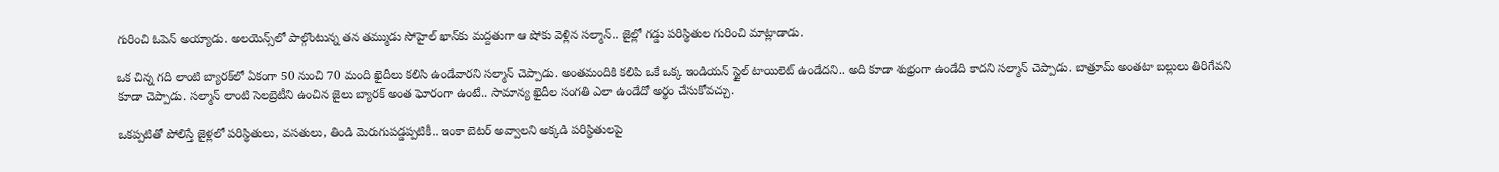గురించి ఓపెన్ అయ్యాడు. అల‌యెన్స్‌లో పాల్గొంటున్న త‌న త‌మ్ముడు సోహైల్ ఖాన్‌కు మ‌ద్ద‌తుగా ఆ షోకు వెళ్లిన స‌ల్మాన్.. జైల్లో గ‌డ్డు ప‌రిస్థితుల గురించి మాట్లాడాడు.

ఒక చిన్న గ‌ది లాంటి బ్యార‌క్‌లో ఏకంగా 50 నుంచి 70 మంది ఖైదీలు క‌లిసి ఉండేవార‌ని స‌ల్మాన్ చెప్పాడు. అంత‌మందికి క‌లిపి ఒకే ఒక్క ఇండియ‌న్ స్టైల్ టాయిలెట్ ఉండేద‌ని.. అది కూడా శుభ్రంగా ఉండేది కాద‌ని స‌ల్మాన్ చెప్పాడు. బాత్రూమ్ అంత‌టా బ‌ల్లులు తిరిగేవ‌ని కూడా చెప్పాడు. స‌ల్మాన్ లాంటి సెల‌బ్రెటీని ఉంచిన జైలు బ్యార‌క్ అంత ఘోరంగా ఉంటే.. సామాన్య ఖైదీల సంగ‌తి ఎలా ఉండేదో అర్థం చేసుకోవ‌చ్చు.

ఒక‌ప్ప‌టితో పోలిస్తే జైళ్ల‌లో ప‌రిస్థితులు, వ‌స‌తులు, తిండి మెరుగుప‌డ్డ‌ప్ప‌టికీ.. ఇంకా బెట‌ర్ అవ్వాల‌ని అక్క‌డి ప‌రిస్థితుల‌పై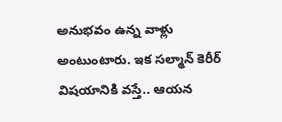అనుభవం ఉన్న వాళ్లు అంటుంటారు. ఇక స‌ల్మాన్ కెరీర్ విష‌యానికి వ‌స్తే.. ఆయ‌న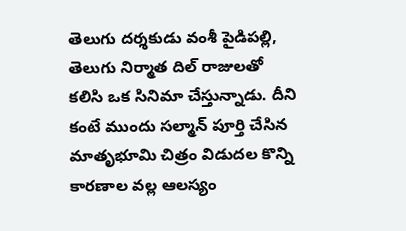తెలుగు ద‌ర్శ‌కుడు వంశీ పైడిప‌ల్లి, తెలుగు నిర్మాత దిల్ రాజుల‌తో క‌లిసి ఒక సినిమా చేస్తున్నాడు. దీని కంటే ముందు స‌ల్మాన్ పూర్తి చేసిన మాతృభూమి చిత్రం విడుద‌ల కొన్ని కార‌ణాల వ‌ల్ల ఆల‌స్యం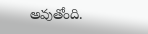అవుతోంది.